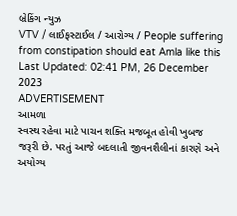બ્રેકિંગ ન્યુઝ
VTV / લાઈફસ્ટાઈલ / આરોગ્ય / People suffering from constipation should eat Amla like this
Last Updated: 02:41 PM, 26 December 2023
ADVERTISEMENT
આમળા
સ્વસ્થ રહેવા માટે પાચન શક્તિ મજબૂત હોવી ખુબજ જરૂરી છે. પરતું આજે બદલાતી જીવનશૈલીનાં કારણે અને અયોગ્ય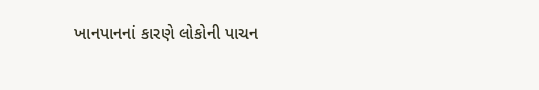ખાનપાનનાં કારણે લોકોની પાચન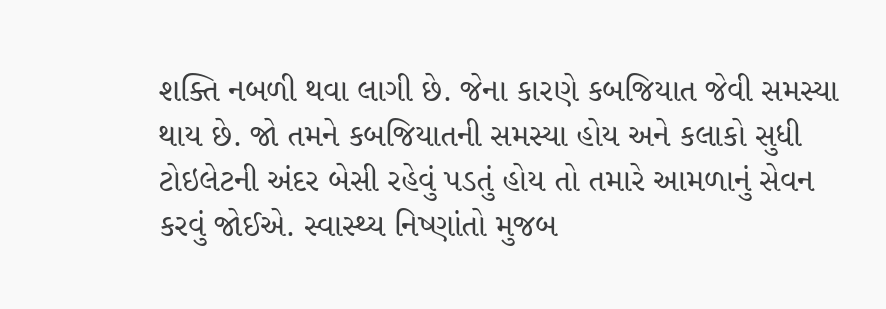શક્તિ નબળી થવા લાગી છે. જેના કારણે કબજિયાત જેવી સમસ્યા થાય છે. જો તમને કબજિયાતની સમસ્યા હોય અને કલાકો સુધી ટોઇલેટની અંદર બેસી રહેવું પડતું હોય તો તમારે આમળાનું સેવન કરવું જોઈએ. સ્વાસ્થ્ય નિષ્ણાંતો મુજબ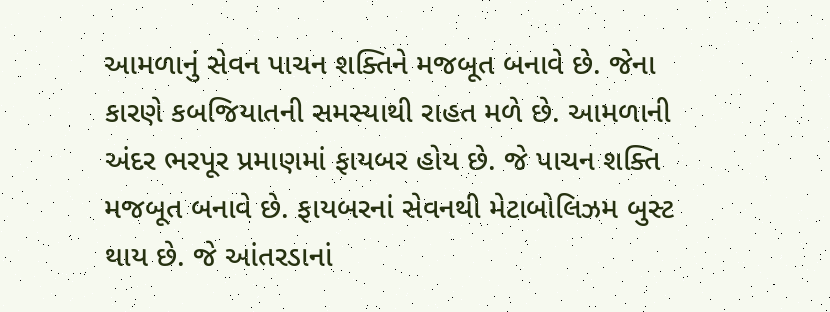આમળાનું સેવન પાચન શક્તિને મજબૂત બનાવે છે. જેના કારણે કબજિયાતની સમસ્યાથી રાહત મળે છે. આમળાની અંદર ભરપૂર પ્રમાણમાં ફાયબર હોય છે. જે પાચન શક્તિ મજબૂત બનાવે છે. ફાયબરનાં સેવનથી મેટાબોલિઝમ બુસ્ટ થાય છે. જે આંતરડાનાં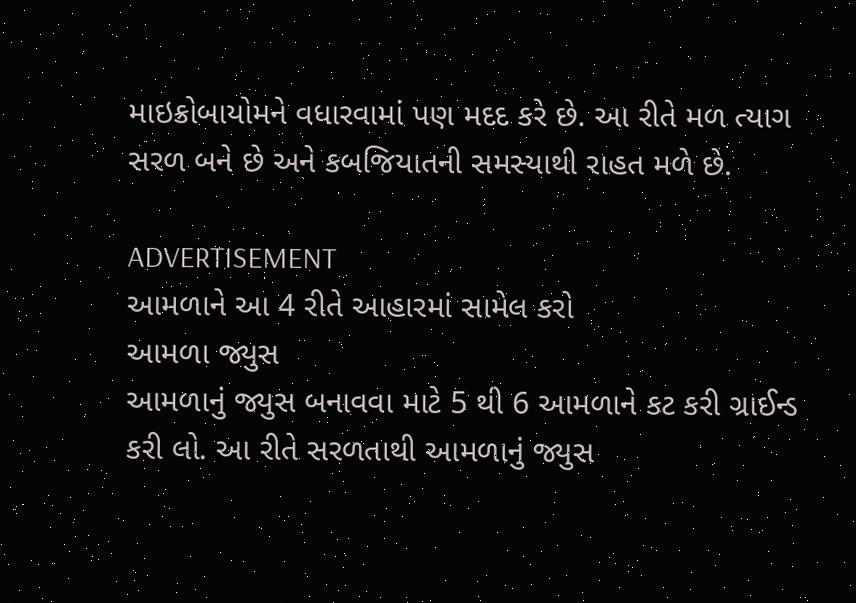માઇક્રોબાયોમને વધારવામાં પણ મદદ કરે છે. આ રીતે મળ ત્યાગ સરળ બને છે અને કબજિયાતની સમસ્યાથી રાહત મળે છે.

ADVERTISEMENT
આમળાને આ 4 રીતે આહારમાં સામેલ કરો
આમળા જ્યુસ
આમળાનું જ્યુસ બનાવવા માટે 5 થી 6 આમળાને કટ કરી ગ્રાઈન્ડ કરી લો. આ રીતે સરળતાથી આમળાનું જ્યુસ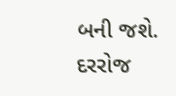બની જશે. દરરોજ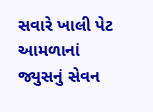સવારે ખાલી પેટ આમળાનાં જ્યુસનું સેવન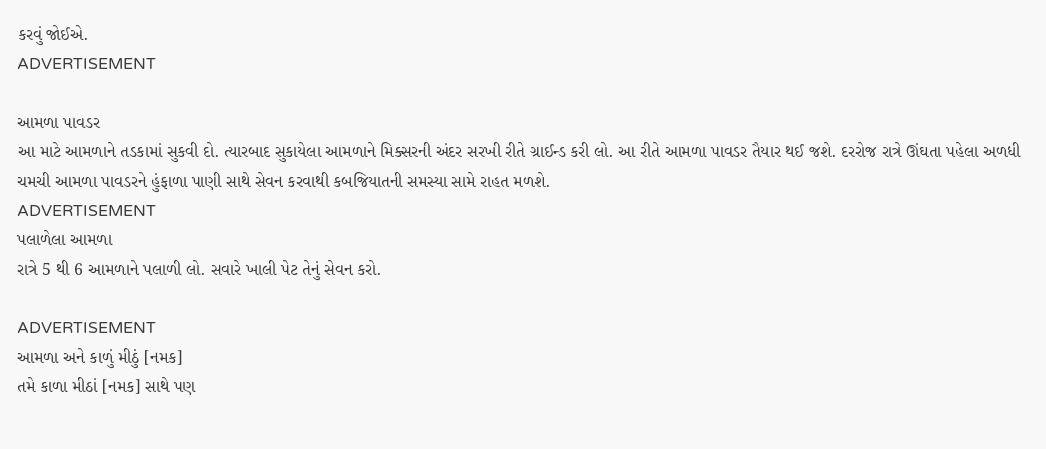કરવું જોઈએ.
ADVERTISEMENT

આમળા પાવડર
આ માટે આમળાને તડકામાં સુકવી દો. ત્યારબાદ સુકાયેલા આમળાને મિક્સરની અંદર સરખી રીતે ગ્રાઈન્ડ કરી લો. આ રીતે આમળા પાવડર તૈયાર થઈ જશે. દરરોજ રાત્રે ઊંઘતા પહેલા અળધી ચમચી આમળા પાવડરને હુંફાળા પાણી સાથે સેવન કરવાથી કબજિયાતની સમસ્યા સામે રાહત મળશે.
ADVERTISEMENT
પલાળેલા આમળા
રાત્રે 5 થી 6 આમળાને પલાળી લો. સવારે ખાલી પેટ તેનું સેવન કરો.

ADVERTISEMENT
આમળા અને કાળું મીઠું [નમક]
તમે કાળા મીઠાં [નમક] સાથે પણ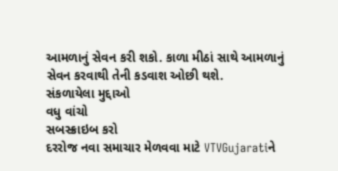આમળાનું સેવન કરી શકો. કાળા મીઠાં સાથે આમળાનું સેવન કરવાથી તેની કડવાશ ઓછી થશે.
સંકળાયેલા મુદ્દાઓ
વધુ વાંચો
સબસ્ક્રાઇબ કરો
દરરોજ નવા સમાચાર મેળવવા માટે VTVGujaratiને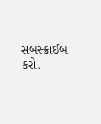સબસ્ક્રાઈબ કરો.